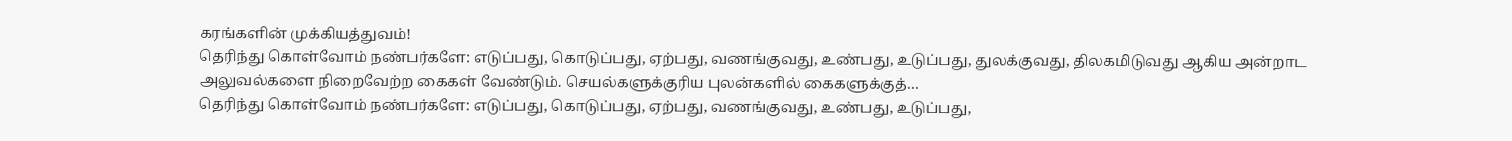கரங்களின் முக்கியத்துவம்!
தெரிந்து கொள்வோம் நண்பர்களே: எடுப்பது, கொடுப்பது, ஏற்பது, வணங்குவது, உண்பது, உடுப்பது, துலக்குவது, திலகமிடுவது ஆகிய அன்றாட அலுவல்களை நிறைவேற்ற கைகள் வேண்டும். செயல்களுக்குரிய புலன்களில் கைகளுக்குத்…
தெரிந்து கொள்வோம் நண்பர்களே: எடுப்பது, கொடுப்பது, ஏற்பது, வணங்குவது, உண்பது, உடுப்பது,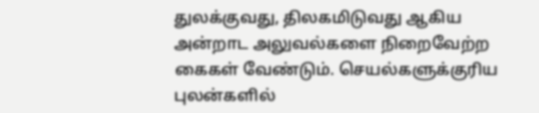துலக்குவது, திலகமிடுவது ஆகிய அன்றாட அலுவல்களை நிறைவேற்ற கைகள் வேண்டும். செயல்களுக்குரிய புலன்களில்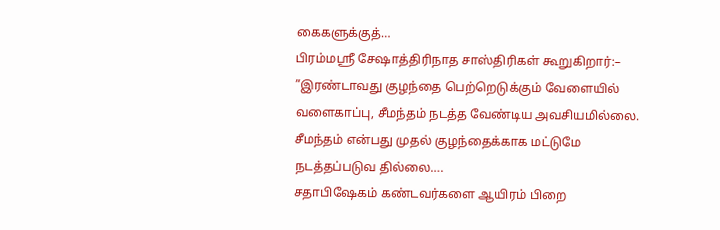கைகளுக்குத்…
பிரம்மஸ்ரீ சேஷாத்திரிநாத சாஸ்திரிகள் கூறுகிறார்:– ”இரண்டாவது குழந்தை பெற்றெடுக்கும் வேளையில் வளைகாப்பு, சீமந்தம் நடத்த வேண்டிய அவசியமில்லை. சீமந்தம் என்பது முதல் குழந்தைக்காக மட்டுமே நடத்தப்படுவ தில்லை….
சதாபிஷேகம் கண்டவர்களை ஆயிரம் பிறை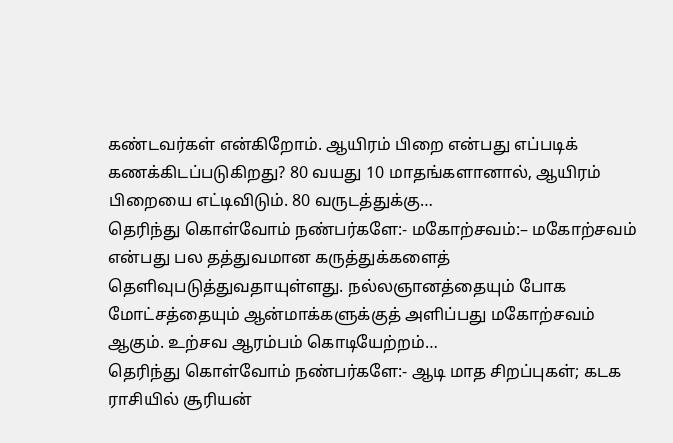கண்டவர்கள் என்கிறோம். ஆயிரம் பிறை என்பது எப்படிக் கணக்கிடப்படுகிறது? 80 வயது 10 மாதங்களானால், ஆயிரம் பிறையை எட்டிவிடும். 80 வருடத்துக்கு…
தெரிந்து கொள்வோம் நண்பர்களே:- மகோற்சவம்:– மகோற்சவம் என்பது பல தத்துவமான கருத்துக்களைத் தெளிவுபடுத்துவதாயுள்ளது. நல்லஞானத்தையும் போக மோட்சத்தையும் ஆன்மாக்களுக்குத் அளிப்பது மகோற்சவம் ஆகும். உற்சவ ஆரம்பம் கொடியேற்றம்…
தெரிந்து கொள்வோம் நண்பர்களே:- ஆடி மாத சிறப்புகள்; கடக ராசியில் சூரியன்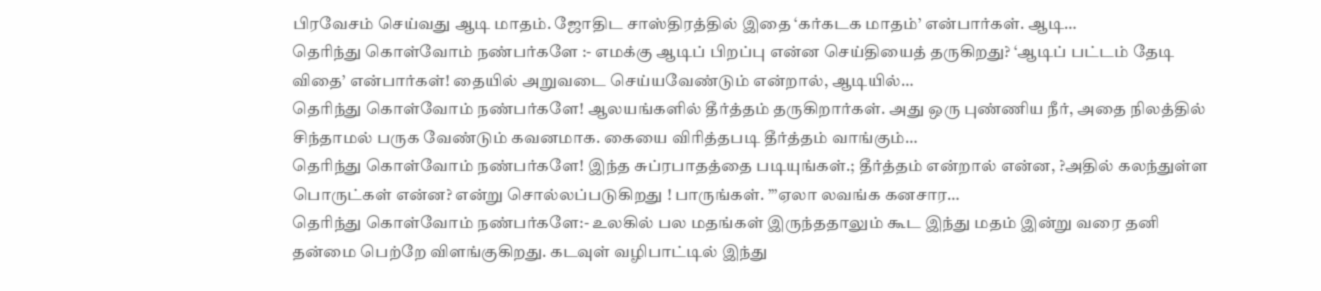பிரவேசம் செய்வது ஆடி மாதம். ஜோதிட சாஸ்திரத்தில் இதை ‘கர்கடக மாதம்’ என்பார்கள். ஆடி…
தெரிந்து கொள்வோம் நண்பர்களே :- எமக்கு ஆடிப் பிறப்பு என்ன செய்தியைத் தருகிறது? ‘ஆடிப் பட்டம் தேடி விதை’ என்பார்கள்! தையில் அறுவடை செய்யவேண்டும் என்றால், ஆடியில்…
தெரிந்து கொள்வோம் நண்பர்களே! ஆலயங்களில் தீர்த்தம் தருகிறார்கள். அது ஒரு புண்ணிய நீர், அதை நிலத்தில் சிந்தாமல் பருக வேண்டும் கவனமாக. கையை விரித்தபடி தீர்த்தம் வாங்கும்…
தெரிந்து கொள்வோம் நண்பர்களே! இந்த சுப்ரபாதத்தை படியுங்கள்.; தீர்த்தம் என்றால் என்ன, ?அதில் கலந்துள்ள பொருட்கள் என்ன? என்று சொல்லப்படுகிறது ! பாருங்கள். ”’ஏலா லவங்க கனசார…
தெரிந்து கொள்வோம் நண்பர்களே:- உலகில் பல மதங்கள் இருந்ததாலும் கூட இந்து மதம் இன்று வரை தனி தன்மை பெற்றே விளங்குகிறது. கடவுள் வழிபாட்டில் இந்து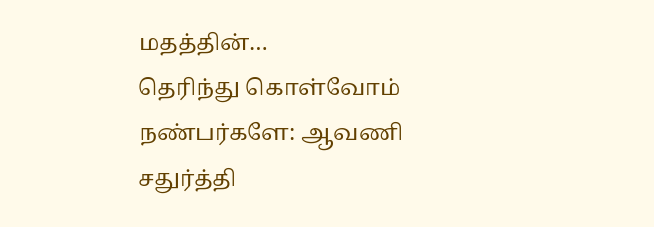மதத்தின்…
தெரிந்து கொள்வோம் நண்பர்களே: ஆவணி சதுர்த்தி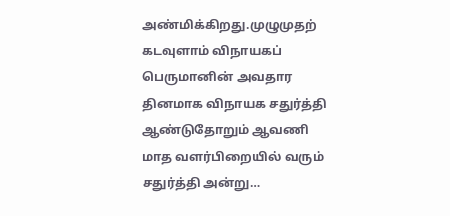அண்மிக்கிறது.முழுமுதற் கடவுளாம் விநாயகப் பெருமானின் அவதார தினமாக விநாயக சதுர்த்தி ஆண்டுதோறும் ஆவணி மாத வளர்பிறையில் வரும் சதுர்த்தி அன்று…